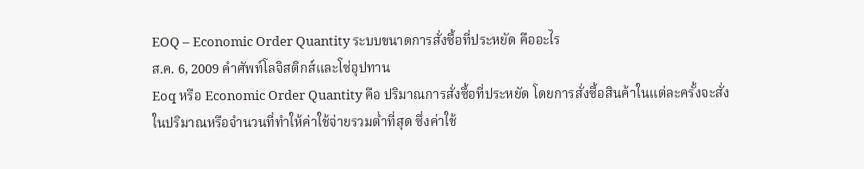EOQ – Economic Order Quantity ระบบขนาดการสั่งซื้อที่ประหยัด คืออะไร
ส.ค. 6, 2009 คําศัพท์โลจิสติกส์และโซ่อุปทาน
Eoq หรือ Economic Order Quantity คือ ปริมาณการสั่งซื้อที่ประหยัด โดยการสั่งซื้อสินค้าในแต่ละครั้งจะสั่งในปริมาณหรือจำนวนที่ทำให้ค่าใช้จ่ายรวมต่ำที่สุด ซึ่งค่าใช้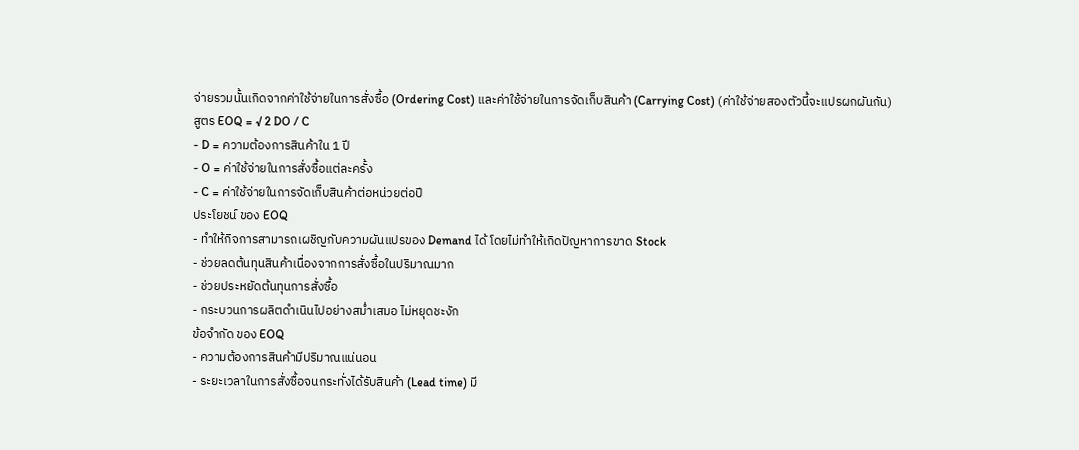จ่ายรวมนั้นเกิดจากค่าใช้จ่ายในการสั่งซื้อ (Ordering Cost) และค่าใช้จ่ายในการจัดเก็บสินค้า (Carrying Cost) (ค่าใช้จ่ายสองตัวนี้จะแปรผกผันกัน)
สูตร EOQ = √ 2 DO / C
- D = ความต้องการสินค้าใน 1 ปี
- O = ค่าใช้จ่ายในการสั่งซื้อแต่ละครั้ง
- C = ค่าใช้จ่ายในการจัดเก็บสินค้าต่อหน่วยต่อปี
ประโยชน์ ของ EOQ
- ทำให้กิจการสามารถเผชิญกับความผันแปรของ Demand ได้ โดยไม่ทำให้เกิดปัญหาการขาด Stock
- ช่วยลดต้นทุนสินค้าเนื่องจากการสั่งซื้อในปริมาณมาก
- ช่วยประหยัดต้นทุนการสั่งซื้อ
- กระบวนการผลิตดำเนินไปอย่างสม่ำเสมอ ไม่หยุดชะงัก
ข้อจำกัด ของ EOQ
- ความต้องการสินค้ามีปริมาณแน่นอน
- ระยะเวลาในการสั่งซื้อจนกระทั่งได้รับสินค้า (Lead time) มี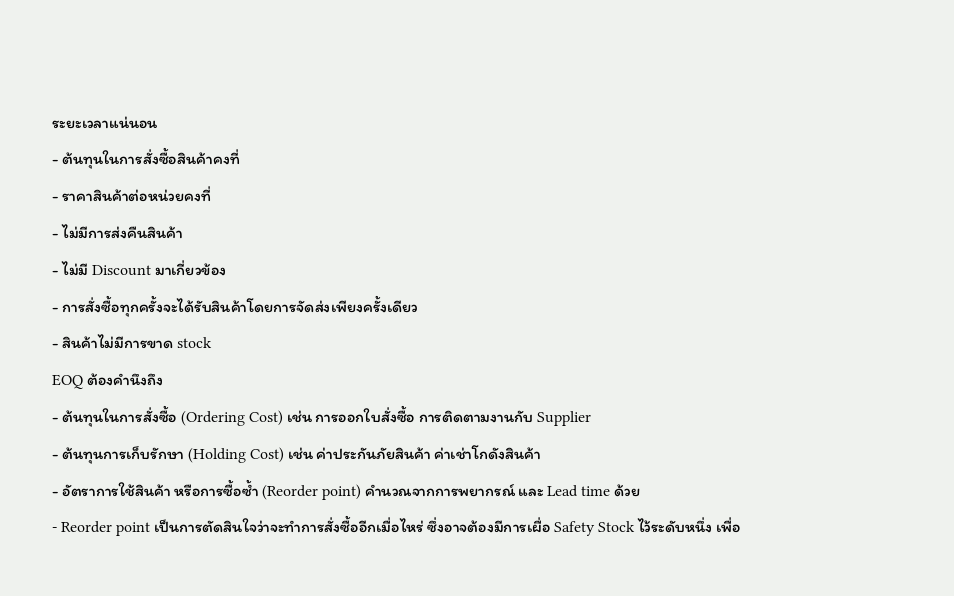ระยะเวลาแน่นอน
- ต้นทุนในการสั่งซื้อสินค้าคงที่
- ราคาสินค้าต่อหน่วยคงที่
- ไม่มีการส่งคืนสินค้า
- ไม่มี Discount มาเกี่ยวข้อง
- การสั่งซื้อทุกครั้งจะได้รับสินค้าโดยการจัดส่งเพียงครั้งเดียว
- สินค้าไม่มีการขาด stock
EOQ ต้องคำนึงถึง
- ต้นทุนในการสั่งซื้อ (Ordering Cost) เช่น การออกใบสั่งซื้อ การติดตามงานกับ Supplier
- ต้นทุนการเก็บรักษา (Holding Cost) เช่น ค่าประกันภัยสินค้า ค่าเช่าโกดังสินค้า
- อัตราการใช้สินค้า หรือการซื้อซ้ำ (Reorder point) คำนวณจากการพยากรณ์ และ Lead time ด้วย
- Reorder point เป็นการตัดสินใจว่าจะทำการสั่งซื้ออีกเมื่อไหร่ ซึ่งอาจต้องมีการเผื่อ Safety Stock ไว้ระดับหนึ่ง เพื่อ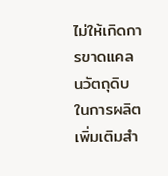ไม่ให้เกิดการขาดแคลนวัตถุดิบในการผลิต
เพิ่มเติมสำ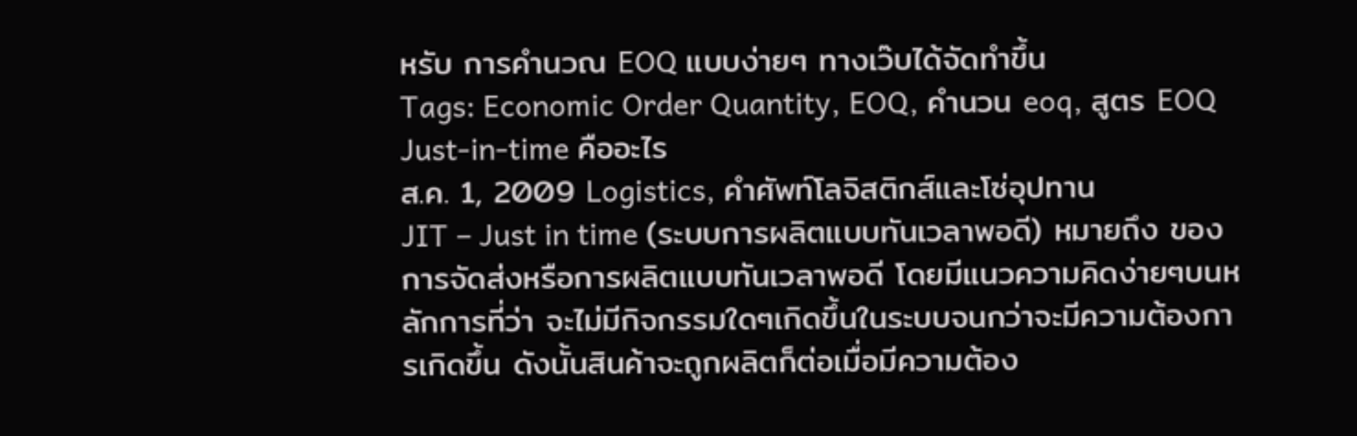หรับ การคำนวณ EOQ แบบง่ายๆ ทางเว๊บได้จัดทำขึ้น
Tags: Economic Order Quantity, EOQ, คำนวน eoq, สูตร EOQ
Just-in-time คืออะไร
ส.ค. 1, 2009 Logistics, คําศัพท์โลจิสติกส์และโซ่อุปทาน
JIT – Just in time (ระบบการผลิตแบบทันเวลาพอดี) หมายถึง ของการจัดส่งหรือการผลิตแบบทันเวลาพอดี โดยมีแนวความคิดง่ายๆบนหลักการที่ว่า จะไม่มีกิจกรรมใดๆเกิดขึ้นในระบบจนกว่าจะมีความต้องการเกิดขึ้น ดังนั้นสินค้าจะถูกผลิตก็ต่อเมื่อมีความต้อง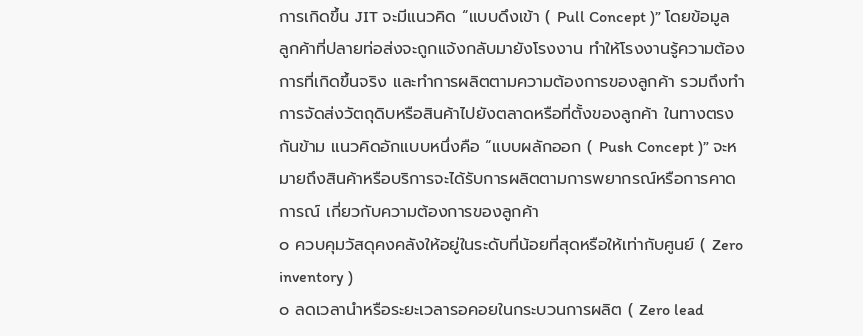การเกิดขึ้น JIT จะมีแนวคิด “แบบดึงเข้า ( Pull Concept )” โดยข้อมูลลูกค้าที่ปลายท่อส่งจะถูกแจ้งกลับมายังโรงงาน ทำให้โรงงานรู้ความต้องการที่เกิดขึ้นจริง และทำการผลิตตามความต้องการของลูกค้า รวมถึงทำการจัดส่งวัตถุดิบหรือสินค้าไปยังตลาดหรือที่ตั้งของลูกค้า ในทางตรงกันข้าม แนวคิดอักแบบหนึ่งคือ “แบบผลักออก ( Push Concept )” จะหมายถึงสินค้าหรือบริการจะได้รับการผลิตตามการพยากรณ์หรือการคาดการณ์ เกี่ยวกับความต้องการของลูกค้า
๐ ควบคุมวัสดุคงคลังให้อยู่ในระดับที่น้อยที่สุดหรือให้เท่ากับศูนย์ ( Zero inventory )
๐ ลดเวลานำหรือระยะเวลารอคอยในกระบวนการผลิต ( Zero lead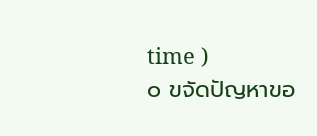time )
๐ ขจัดปัญหาขอ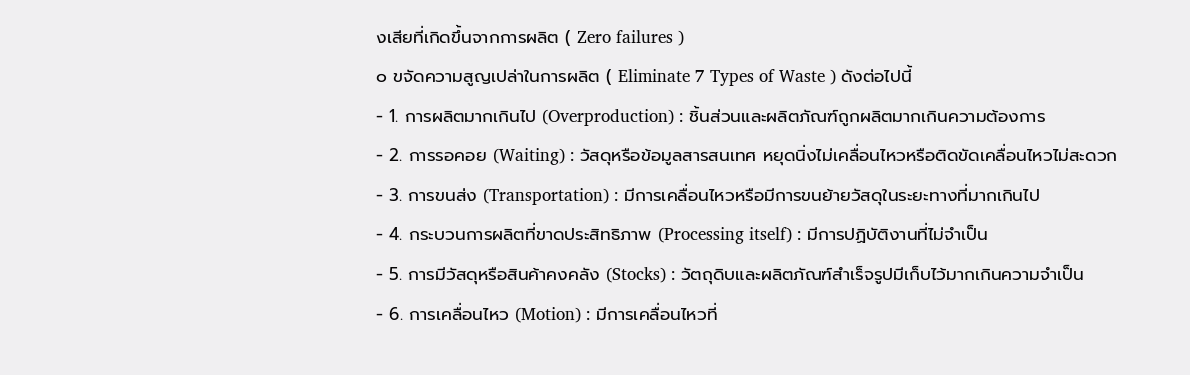งเสียที่เกิดขึ้นจากการผลิต ( Zero failures )
๐ ขจัดความสูญเปล่าในการผลิต ( Eliminate 7 Types of Waste ) ดังต่อไปนี้
- 1. การผลิตมากเกินไป (Overproduction) : ชิ้นส่วนและผลิตภัณฑ์ถูกผลิตมากเกินความต้องการ
- 2. การรอคอย (Waiting) : วัสดุหรือข้อมูลสารสนเทศ หยุดนิ่งไม่เคลื่อนไหวหรือติดขัดเคลื่อนไหวไม่สะดวก
- 3. การขนส่ง (Transportation) : มีการเคลื่อนไหวหรือมีการขนย้ายวัสดุในระยะทางที่มากเกินไป
- 4. กระบวนการผลิตที่ขาดประสิทธิภาพ (Processing itself) : มีการปฏิบัติงานที่ไม่จำเป็น
- 5. การมีวัสดุหรือสินค้าคงคลัง (Stocks) : วัตถุดิบและผลิตภัณฑ์สำเร็จรูปมีเก็บไว้มากเกินความจำเป็น
- 6. การเคลื่อนไหว (Motion) : มีการเคลื่อนไหวที่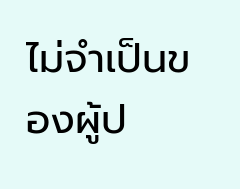ไม่จำเป็นของผู้ป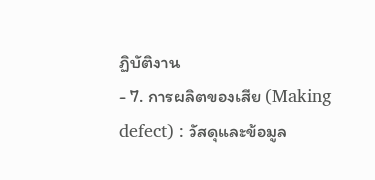ฏิบัติงาน
- 7. การผลิตของเสีย (Making defect) : วัสดุและข้อมูล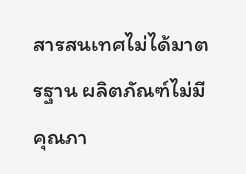สารสนเทศไม่ได้มาตรฐาน ผลิตภัณฑ์ไม่มีคุณภา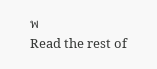พ
Read the rest of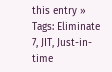this entry »
Tags: Eliminate 7, JIT, Just-in-time